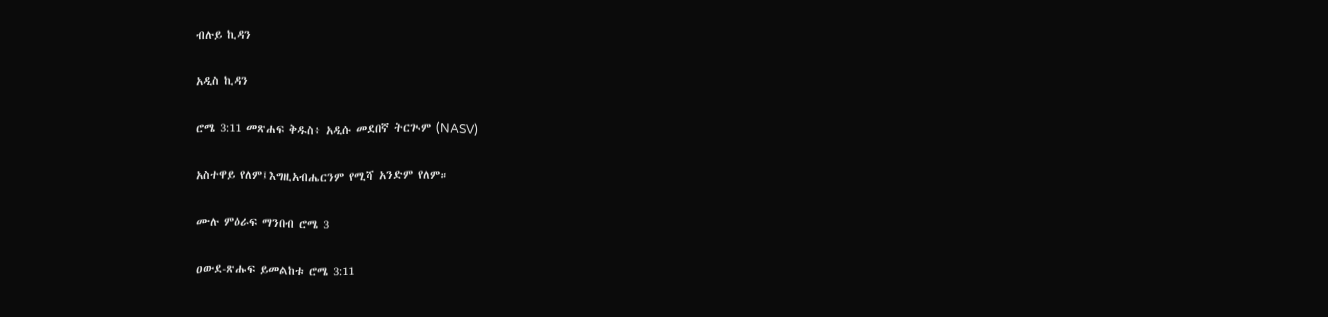ብሉይ ኪዳን

አዲስ ኪዳን

ሮሜ 3:11 መጽሐፍ ቅዱስ፥ አዲሱ መደበኛ ትርጒም (NASV)

አስተዋይ የለም፤እግዚአብሔርንም የሚሻ አንድም የለም።

ሙሉ ምዕራፍ ማንበብ ሮሜ 3

ዐውደ-ጽሑፍ ይመልከቱ ሮሜ 3:11